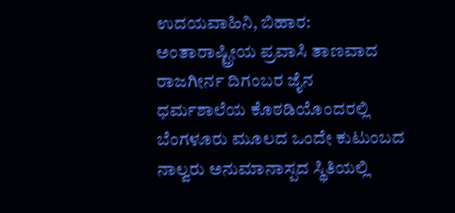ಉದಯವಾಹಿನಿ, ಬಿಹಾರ: ಅಂತಾರಾಷ್ಟ್ರೀಯ ಪ್ರವಾಸಿ ತಾಣವಾದ ರಾಜಗೀರ್ನ ದಿಗಂಬರ ಜೈನ ಧರ್ಮಶಾಲೆಯ ಕೊಠಡಿಯೊಂದರಲ್ಲಿ ಬೆಂಗಳೂರು ಮೂಲದ ಒಂದೇ ಕುಟುಂಬದ ನಾಲ್ವರು ಅನುಮಾನಾಸ್ಪದ ಸ್ಥಿತಿಯಲ್ಲಿ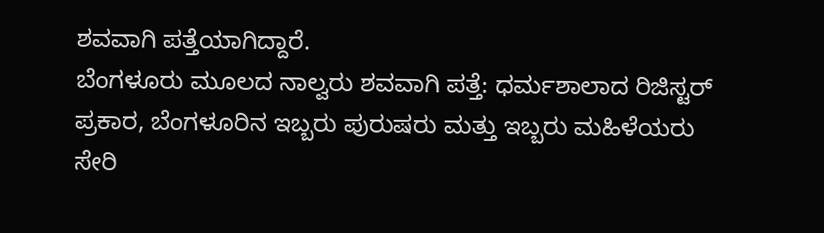ಶವವಾಗಿ ಪತ್ತೆಯಾಗಿದ್ದಾರೆ.
ಬೆಂಗಳೂರು ಮೂಲದ ನಾಲ್ವರು ಶವವಾಗಿ ಪತ್ತೆ: ಧರ್ಮಶಾಲಾದ ರಿಜಿಸ್ಟರ್ ಪ್ರಕಾರ, ಬೆಂಗಳೂರಿನ ಇಬ್ಬರು ಪುರುಷರು ಮತ್ತು ಇಬ್ಬರು ಮಹಿಳೆಯರು ಸೇರಿ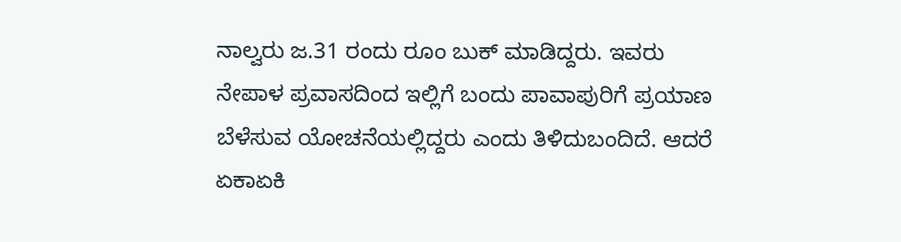ನಾಲ್ವರು ಜ.31 ರಂದು ರೂಂ ಬುಕ್ ಮಾಡಿದ್ದರು. ಇವರು ನೇಪಾಳ ಪ್ರವಾಸದಿಂದ ಇಲ್ಲಿಗೆ ಬಂದು ಪಾವಾಪುರಿಗೆ ಪ್ರಯಾಣ ಬೆಳೆಸುವ ಯೋಚನೆಯಲ್ಲಿದ್ದರು ಎಂದು ತಿಳಿದುಬಂದಿದೆ. ಆದರೆ ಏಕಾಏಕಿ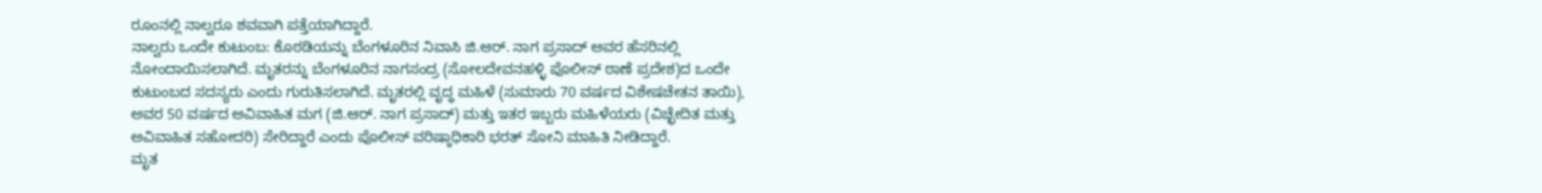ರೂಂನಲ್ಲಿ ನಾಲ್ವರೂ ಶವವಾಗಿ ಪತ್ತೆಯಾಗಿದ್ದಾರೆ.
ನಾಲ್ವರು ಒಂದೇ ಕುಟುಂಬ: ಕೊಠಡಿಯನ್ನು ಬೆಂಗಳೂರಿನ ನಿವಾಸಿ ಜಿ.ಆರ್. ನಾಗ ಪ್ರಸಾದ್ ಅವರ ಹೆಸರಿನಲ್ಲಿ ನೋಂದಾಯಿಸಲಾಗಿದೆ. ಮೃತರನ್ನು ಬೆಂಗಳೂರಿನ ನಾಗಸಂದ್ರ (ಸೋಲದೇವನಹಳ್ಳಿ ಪೊಲೀಸ್ ಠಾಣೆ ಪ್ರದೇಶ)ದ ಒಂದೇ ಕುಟುಂಬದ ಸದಸ್ಯರು ಎಂದು ಗುರುತಿಸಲಾಗಿದೆ. ಮೃತರಲ್ಲಿ ವೃದ್ಧ ಮಹಿಳೆ (ಸುಮಾರು 70 ವರ್ಷದ ವಿಶೇಷಚೇತನ ತಾಯಿ), ಅವರ 50 ವರ್ಷದ ಅವಿವಾಹಿತ ಮಗ (ಜಿ.ಆರ್. ನಾಗ ಪ್ರಸಾದ್) ಮತ್ತು ಇತರ ಇಬ್ಬರು ಮಹಿಳೆಯರು (ವಿಚ್ಛೇದಿತ ಮತ್ತು ಅವಿವಾಹಿತ ಸಹೋದರಿ) ಸೇರಿದ್ದಾರೆ ಎಂದು ಪೊಲೀಸ್ ವರಿಷ್ಠಾಧಿಕಾರಿ ಭರತ್ ಸೋನಿ ಮಾಹಿತಿ ನೀಡಿದ್ದಾರೆ.
ಮೃತ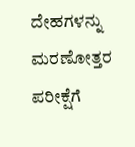ದೇಹಗಳನ್ನು ಮರಣೋತ್ತರ ಪರೀಕ್ಷೆಗೆ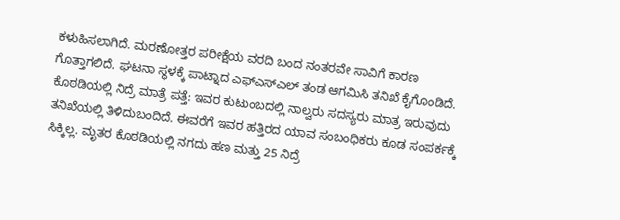ಕಳುಹಿಸಲಾಗಿದೆ. ಮರಣೋತ್ತರ ಪರೀಕ್ಷೆಯ ವರದಿ ಬಂದ ನಂತರವೇ ಸಾವಿಗೆ ಕಾರಣ ಗೊತ್ತಾಗಲಿದೆ. ಘಟನಾ ಸ್ಥಳಕ್ಕೆ ಪಾಟ್ನಾದ ಎಫ್ಎಸ್ಎಲ್ ತಂಡ ಆಗಮಿಸಿ ತನಿಖೆ ಕೈಗೊಂಡಿದೆ.
ಕೊಠಡಿಯಲ್ಲಿ ನಿದ್ರೆ ಮಾತ್ರೆ ಪತ್ತೆ: ಇವರ ಕುಟುಂಬದಲ್ಲಿ ನಾಲ್ವರು ಸದಸ್ಯರು ಮಾತ್ರ ಇರುವುದು ತನಿಖೆಯಲ್ಲಿ ತಿಳಿದುಬಂದಿದೆ. ಈವರೆಗೆ ಇವರ ಹತ್ತಿರದ ಯಾವ ಸಂಬಂಧಿಕರು ಕೂಡ ಸಂಪರ್ಕಕ್ಕೆ ಸಿಕ್ಕಿಲ್ಲ. ಮೃತರ ಕೊಠಡಿಯಲ್ಲಿ ನಗದು ಹಣ ಮತ್ತು 25 ನಿದ್ರೆ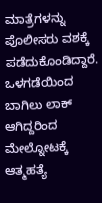ಮಾತ್ರೆಗಳನ್ನು ಪೊಲೀಸರು ವಶಕ್ಕೆ ಪಡೆದುಕೊಂಡಿದ್ದಾರೆ. ಒಳಗಡೆಯಿಂದ ಬಾಗಿಲು ಲಾಕ್ ಆಗಿದ್ದರಿಂದ ಮೇಲ್ನೋಟಕ್ಕೆ ಆತ್ಮಹತ್ಯೆ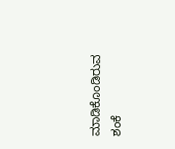ಮಾಡಿಕೊಂಡಿರುವ ಶಂಕೆ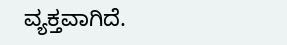ವ್ಯಕ್ತವಾಗಿದೆ.